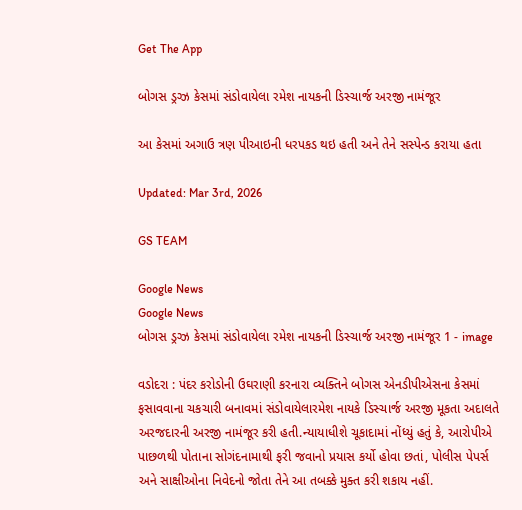Get The App

બોગસ ડ્રગ્ઝ કેસમાં સંડોવાયેલા રમેશ નાયકની ડિસ્ચાર્જ અરજી નામંજૂર

આ કેસમાં અગાઉ ત્રણ પીઆઇની ધરપકડ થઇ હતી અને તેને સસ્પેન્ડ કરાયા હતા

Updated: Mar 3rd, 2026

GS TEAM

Google News
Google News
બોગસ ડ્રગ્ઝ કેસમાં સંડોવાયેલા રમેશ નાયકની ડિસ્ચાર્જ અરજી નામંજૂર 1 - image

વડોદરા : પંદર કરોડોની ઉઘરાણી કરનારા વ્યક્તિને બોગસ એનડીપીએસના કેસમાં ફસાવવાના ચકચારી બનાવમાં સંડોવાયેલારમેશ નાયકે ડિસ્ચાર્જ અરજી મૂકતા અદાલતે અરજદારની અરજી નામંજૂર કરી હતી.ન્યાયાધીશે ચૂકાદામાં નોંધ્યું હતું કે, આરોપીએ પાછળથી પોતાના સોગંદનામાથી ફરી જવાનો પ્રયાસ કર્યો હોવા છતાં, પોલીસ પેપર્સ અને સાક્ષીઓના નિવેદનો જોતા તેને આ તબક્કે મુક્ત કરી શકાય નહીં.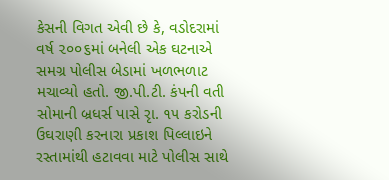કેસની વિગત એવી છે કે, વડોદરામાં વર્ષ ૨૦૦૬માં બનેલી એક ઘટનાએ સમગ્ર પોલીસ બેડામાં ખળભળાટ મચાવ્યો હતો. જી.પી.ટી. કંપની વતી સોમાની બ્રધર્સ પાસે રૃા. ૧૫ કરોડની ઉઘરાણી કરનારા પ્રકાશ પિલ્લાઇને રસ્તામાંથી હટાવવા માટે પોલીસ સાથે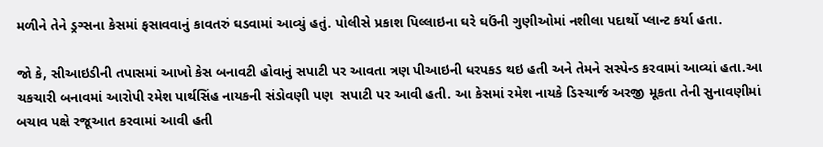મળીને તેને ડ્રગ્સના કેસમાં ફસાવવાનું કાવતરું ઘડવામાં આવ્યું હતું. પોલીસે પ્રકાશ પિલ્લાઇના ઘરે ઘઉંની ગુણીઓમાં નશીલા પદાર્થો પ્લાન્ટ કર્યા હતા.

જો કે, સીઆઇડીની તપાસમાં આખો કેસ બનાવટી હોવાનું સપાટી પર આવતા ત્રણ પીઆઇની ધરપકડ થઇ હતી અને તેમને સસ્પેન્ડ કરવામાં આવ્યાં હતા.આ ચકચારી બનાવમાં આરોપી રમેશ પાર્થસિંહ નાયકની સંડોવણી પણ  સપાટી પર આવી હતી. આ કેસમાં રમેશ નાયકે ડિસ્ચાર્જ અરજી મૂકતા તેની સુનાવણીમાં બચાવ પક્ષે રજૂઆત કરવામાં આવી હતી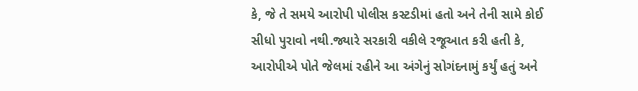કે, જે તે સમયે આરોપી પોલીસ કસ્ટડીમાં હતો અને તેની સામે કોઈ સીધો પુરાવો નથી.જ્યારે સરકારી વકીલે રજૂઆત કરી હતી કે, આરોપીએ પોતે જેલમાં રહીને આ અંગેનું સોગંદનામું કર્યું હતું અને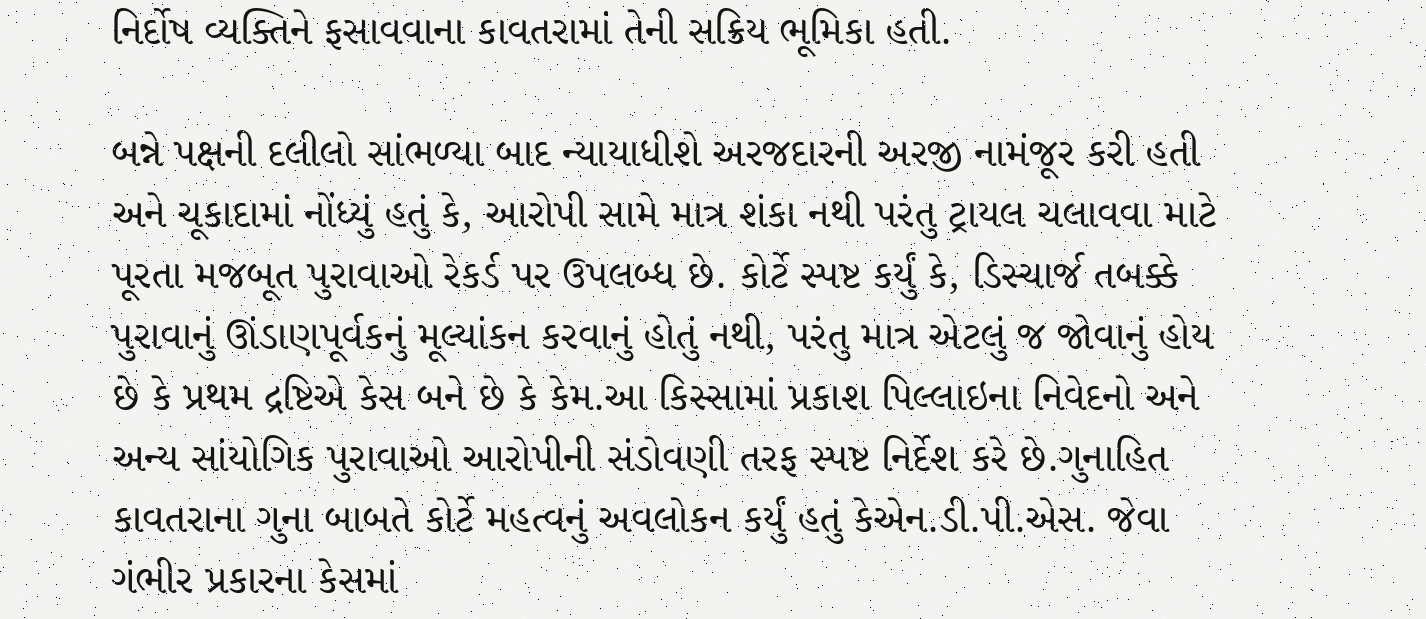નિર્દોષ વ્યક્તિને ફસાવવાના કાવતરામાં તેની સક્રિય ભૂમિકા હતી.

બન્ને પક્ષની દલીલો સાંભળ્યા બાદ ન્યાયાધીશે અરજદારની અરજી નામંજૂર કરી હતી અને ચૂકાદામાં નોંધ્યું હતું કે, આરોપી સામે માત્ર શંકા નથી પરંતુ ટ્રાયલ ચલાવવા માટે પૂરતા મજબૂત પુરાવાઓ રેકર્ડ પર ઉપલબ્ધ છે. કોર્ટે સ્પષ્ટ કર્યું કે, ડિસ્ચાર્જ તબક્કે પુરાવાનું ઊંડાણપૂર્વકનું મૂલ્યાંકન કરવાનું હોતું નથી, પરંતુ માત્ર એટલું જ જોવાનું હોય છે કે પ્રથમ દ્રષ્ટિએ કેસ બને છે કે કેમ.આ કિસ્સામાં પ્રકાશ પિલ્લાઇના નિવેદનો અને અન્ય સાંયોગિક પુરાવાઓ આરોપીની સંડોવણી તરફ સ્પષ્ટ નિર્દેશ કરે છે.ગુનાહિત કાવતરાના ગુના બાબતે કોર્ટે મહત્વનું અવલોકન કર્યું હતું કેએન.ડી.પી.એસ. જેવા ગંભીર પ્રકારના કેસમાં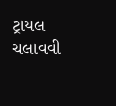ટ્રાયલ ચલાવવી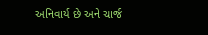અનિવાર્ય છે અને ચાર્જ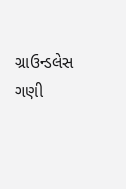ગ્રાઉન્ડલેસ ગણી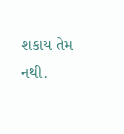શકાય તેમ નથી.